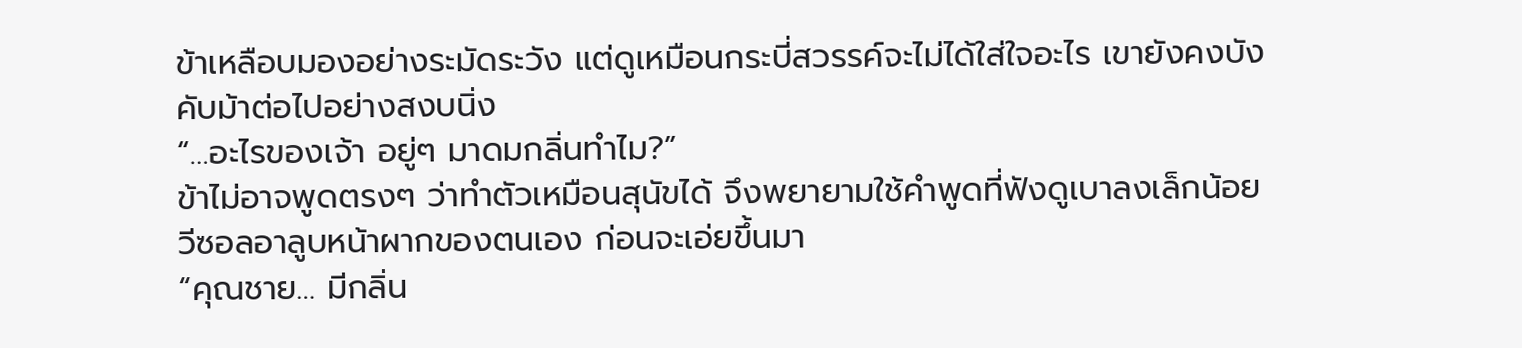ข้าเหลือบมองอย่างระมัดระวัง แต่ดูเหมือนกระบี่สวรรค์จะไม่ได้ใส่ใจอะไร เขายังคงบังคับม้าต่อไปอย่างสงบนิ่ง
“…อะไรของเจ้า อยู่ๆ มาดมกลิ่นทำไม?”
ข้าไม่อาจพูดตรงๆ ว่าทำตัวเหมือนสุนัขได้ จึงพยายามใช้คำพูดที่ฟังดูเบาลงเล็กน้อย
วีซอลอาลูบหน้าผากของตนเอง ก่อนจะเอ่ยขึ้นมา
“คุณชาย… มีกลิ่น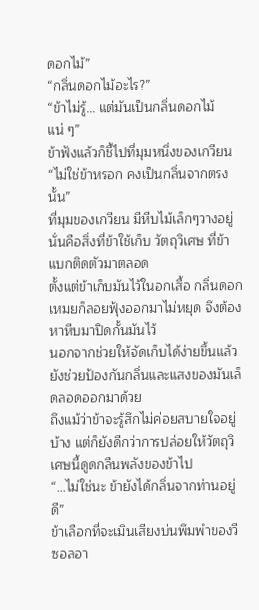ดอกไม้”
“กลิ่นดอกไม้อะไร?”
“ข้าไม่รู้… แต่มันเป็นกลิ่นดอกไม้แน่ ๆ”
ข้าฟังแล้วก็ชี้ไปที่มุมหนึ่งของเกวียน
“ไม่ใช่ข้าหรอก คงเป็นกลิ่นจากตรงนั้น”
ที่มุมของเกวียน มีหีบไม้เล็กๆวางอยู่ นั่นคือสิ่งที่ข้าใช้เก็บ วัตถุวิเศษ ที่ข้าแบกติดตัวมาตลอด
ตั้งแต่ข้าเก็บมันไว้ในอกเสื้อ กลิ่นดอกเหมยก็ลอยฟุ้งออกมาไม่หยุด จึงต้องหาหีบมาปิดกั้นมันไว้
นอกจากช่วยให้จัดเก็บได้ง่ายขึ้นแล้ว ยังช่วยป้องกันกลิ่นและแสงของมันเล็ดลอดออกมาด้วย
ถึงแม้ว่าข้าจะรู้สึกไม่ค่อยสบายใจอยู่บ้าง แต่ก็ยังดีกว่าการปล่อยให้วัตถุวิเศษนี้ดูดกลืนพลังของข้าไป
“…ไม่ใช่นะ ข้ายังได้กลิ่นจากท่านอยู่ดี”
ข้าเลือกที่จะเมินเสียงบ่นพึมพำของวีซอลอา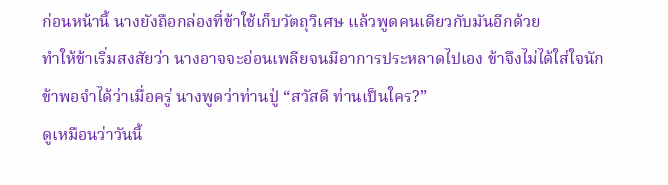ก่อนหน้านี้ นางยังถือกล่องที่ข้าใช้เก็บวัตถุวิเศษ แล้วพูดคนเดียวกับมันอีกด้วย
ทำให้ข้าเริ่มสงสัยว่า นางอาจจะอ่อนเพลียจนมีอาการประหลาดไปเอง ข้าจึงไม่ได้ใส่ใจนัก
ข้าพอจำได้ว่าเมื่อครู่ นางพูดว่าท่านปู่ “สวัสดี ท่านเป็นใคร?”
ดูเหมือนว่าวันนี้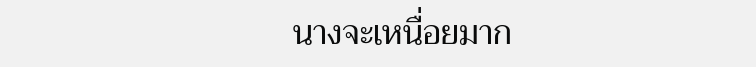นางจะเหนื่อยมาก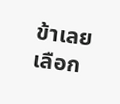ข้าเลยเลือก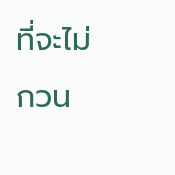ที่จะไม่กวน